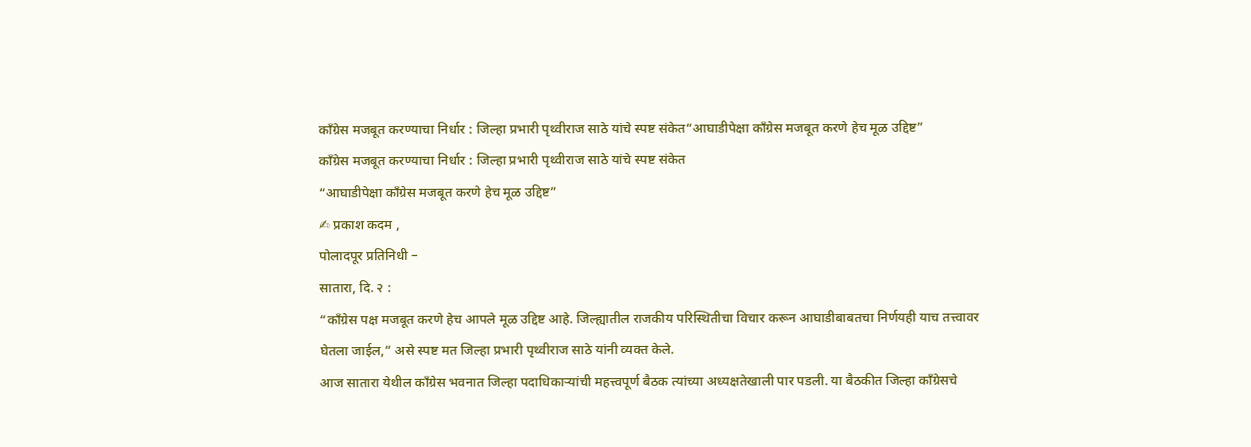काँग्रेस मजबूत करण्याचा निर्धार : जिल्हा प्रभारी पृथ्वीराज साठे यांचे स्पष्ट संकेत“आघाडीपेक्षा काँग्रेस मजबूत करणे हेच मूळ उद्दिष्ट”
काँग्रेस मजबूत करण्याचा निर्धार : जिल्हा प्रभारी पृथ्वीराज साठे यांचे स्पष्ट संकेत
“आघाडीपेक्षा काँग्रेस मजबूत करणे हेच मूळ उद्दिष्ट”
✍ प्रकाश कदम ,
पोलादपूर प्रतिनिधी –
सातारा, दि. २ :
“काँग्रेस पक्ष मजबूत करणे हेच आपले मूळ उद्दिष्ट आहे. जिल्ह्यातील राजकीय परिस्थितीचा विचार करून आघाडीबाबतचा निर्णयही याच तत्त्वावर घेतला जाईल,” असे स्पष्ट मत जिल्हा प्रभारी पृथ्वीराज साठे यांनी व्यक्त केले.
आज सातारा येथील काँग्रेस भवनात जिल्हा पदाधिकाऱ्यांची महत्त्वपूर्ण बैठक त्यांच्या अध्यक्षतेखाली पार पडली. या बैठकीत जिल्हा काँग्रेसचे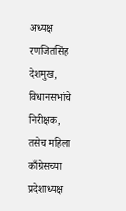अध्यक्ष रणजितसिंह देशमुख, विधानसभांचे निरीक्षक, तसेच महिला काँग्रेसच्या प्रदेशाध्यक्ष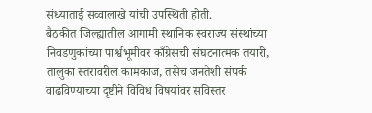संध्याताई सव्वालाखे यांची उपस्थिती होती.
बैठकीत जिल्ह्यातील आगामी स्थानिक स्वराज्य संस्थांच्या निवडणुकांच्या पार्श्वभूमीवर काँग्रेसची संघटनात्मक तयारी, तालुका स्तरावरील कामकाज, तसेच जनतेशी संपर्क वाढविण्याच्या दृष्टीने विविध विषयांवर सविस्तर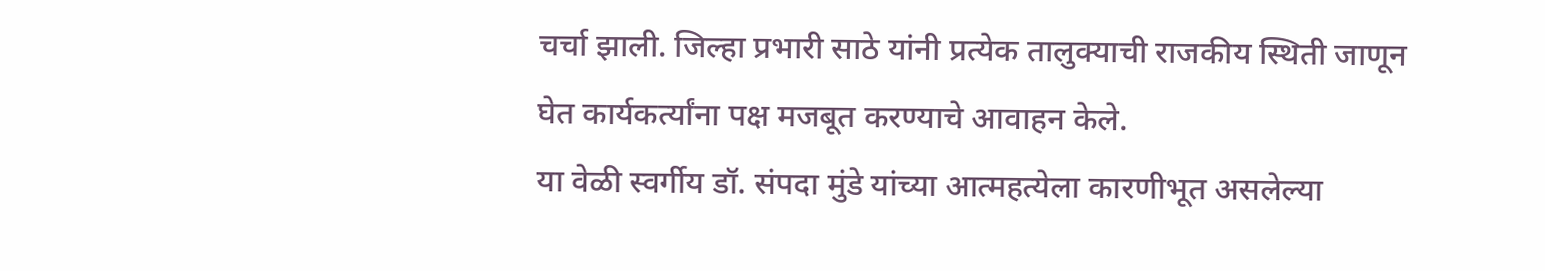चर्चा झाली. जिल्हा प्रभारी साठे यांनी प्रत्येक तालुक्याची राजकीय स्थिती जाणून घेत कार्यकर्त्यांना पक्ष मजबूत करण्याचे आवाहन केले.
या वेळी स्वर्गीय डॉ. संपदा मुंडे यांच्या आत्महत्येला कारणीभूत असलेल्या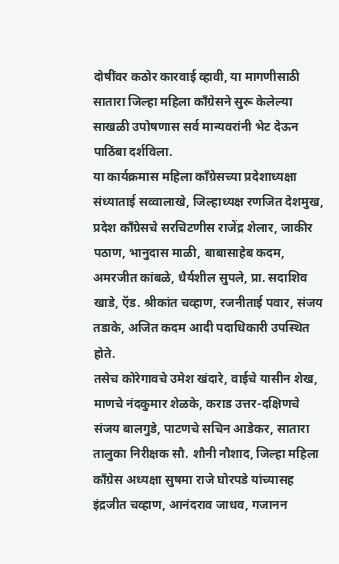दोषींवर कठोर कारवाई व्हावी, या मागणीसाठी सातारा जिल्हा महिला काँग्रेसने सुरू केलेल्या साखळी उपोषणास सर्व मान्यवरांनी भेट देऊन पाठिंबा दर्शविला.
या कार्यक्रमास महिला काँग्रेसच्या प्रदेशाध्यक्षा संध्याताई सव्वालाखे, जिल्हाध्यक्ष रणजित देशमुख, प्रदेश काँग्रेसचे सरचिटणीस राजेंद्र शेलार, जाकीर पठाण, भानुदास माळी, बाबासाहेब कदम, अमरजीत कांबळे, धैर्यशील सुपले, प्रा. सदाशिव खाडे, ऍड. श्रीकांत चव्हाण, रजनीताई पवार, संजय तडाके, अजित कदम आदी पदाधिकारी उपस्थित होते.
तसेच कोरेगावचे उमेश खंदारे, वाईचे यासीन शेख, माणचे नंदकुमार शेळके, कराड उत्तर-दक्षिणचे संजय बालगुडे, पाटणचे सचिन आडेकर, सातारा तालुका निरीक्षक सौ. शौनी नौशाद, जिल्हा महिला काँग्रेस अध्यक्षा सुषमा राजे घोरपडे यांच्यासह इंद्रजीत चव्हाण, आनंदराव जाधव, गजानन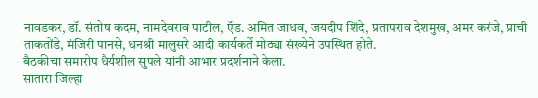नावडकर, डॉ. संतोष कदम, नामदेवराव पाटील, ऍड. अमित जाधव, जयदीप शिंदे, प्रतापराव देशमुख, अमर करंजे, प्राची ताकतोंडे, मंजिरी पानसे, धनश्री मालुसरे आदी कार्यकर्ते मोठ्या संख्येने उपस्थित होते.
बैठकीचा समारोप धैर्यशील सुपले यांनी आभार प्रदर्शनाने केला.
सातारा जिल्हा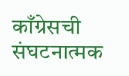काँग्रेसची संघटनात्मक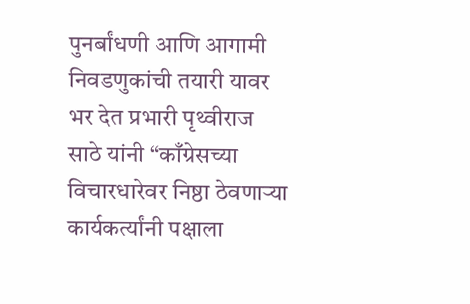पुनर्बांधणी आणि आगामी निवडणुकांची तयारी यावर भर देत प्रभारी पृथ्वीराज साठे यांनी “काँग्रेसच्या विचारधारेवर निष्ठा ठेवणाऱ्या कार्यकर्त्यांनी पक्षाला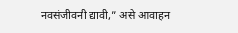नवसंजीवनी द्यावी,” असे आवाहन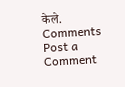केले.
Comments
Post a Comment